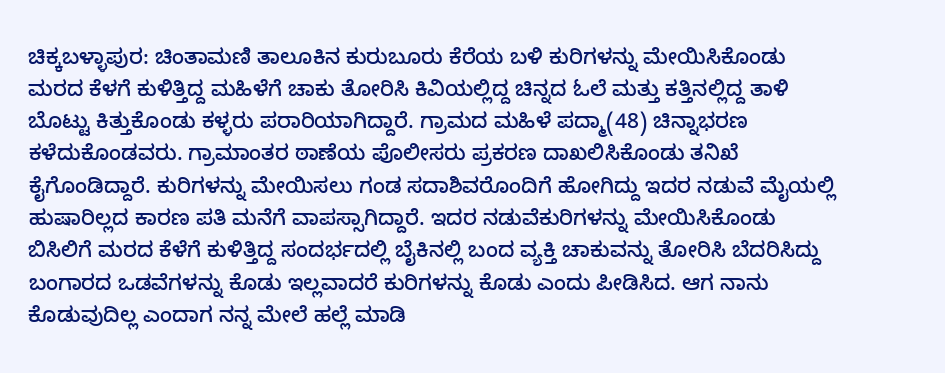ಚಿಕ್ಕಬಳ್ಳಾಪುರ: ಚಿಂತಾಮಣಿ ತಾಲೂಕಿನ ಕುರುಬೂರು ಕೆರೆಯ ಬಳಿ ಕುರಿಗಳನ್ನು ಮೇಯಿಸಿಕೊಂಡು ಮರದ ಕೆಳಗೆ ಕುಳಿತ್ತಿದ್ದ ಮಹಿಳೆಗೆ ಚಾಕು ತೋರಿಸಿ ಕಿವಿಯಲ್ಲಿದ್ದ ಚಿನ್ನದ ಓಲೆ ಮತ್ತು ಕತ್ತಿನಲ್ಲಿದ್ದ ತಾಳಿ ಬೊಟ್ಟು ಕಿತ್ತುಕೊಂಡು ಕಳ್ಳರು ಪರಾರಿಯಾಗಿದ್ದಾರೆ. ಗ್ರಾಮದ ಮಹಿಳೆ ಪದ್ಮಾ(48) ಚಿನ್ನಾಭರಣ ಕಳೆದುಕೊಂಡವರು. ಗ್ರಾಮಾಂತರ ಠಾಣೆಯ ಪೊಲೀಸರು ಪ್ರಕರಣ ದಾಖಲಿಸಿಕೊಂಡು ತನಿಖೆ ಕೈಗೊಂಡಿದ್ದಾರೆ. ಕುರಿಗಳನ್ನು ಮೇಯಿಸಲು ಗಂಡ ಸದಾಶಿವರೊಂದಿಗೆ ಹೋಗಿದ್ದು ಇದರ ನಡುವೆ ಮೈಯಲ್ಲಿ ಹುಷಾರಿಲ್ಲದ ಕಾರಣ ಪತಿ ಮನೆಗೆ ವಾಪಸ್ಸಾಗಿದ್ದಾರೆ. ಇದರ ನಡುವೆಕುರಿಗಳನ್ನು ಮೇಯಿಸಿಕೊಂಡು ಬಿಸಿಲಿಗೆ ಮರದ ಕೆಳೆಗೆ ಕುಳಿತ್ತಿದ್ದ ಸಂದರ್ಭದಲ್ಲಿ ಬೈಕಿನಲ್ಲಿ ಬಂದ ವ್ಯಕ್ತಿ ಚಾಕುವನ್ನು ತೋರಿಸಿ ಬೆದರಿಸಿದ್ದು ಬಂಗಾರದ ಒಡವೆಗಳನ್ನು ಕೊಡು ಇಲ್ಲವಾದರೆ ಕುರಿಗಳನ್ನು ಕೊಡು ಎಂದು ಪೀಡಿಸಿದ. ಆಗ ನಾನು ಕೊಡುವುದಿಲ್ಲ ಎಂದಾಗ ನನ್ನ ಮೇಲೆ ಹಲ್ಲೆ ಮಾಡಿ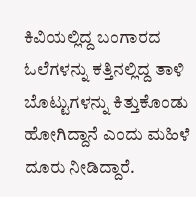ಕಿವಿಯಲ್ಲಿದ್ದ ಬಂಗಾರದ ಓಲೆಗಳನ್ನು ಕತ್ತಿನಲ್ಲಿದ್ದ ತಾಳಿ ಬೊಟ್ಟುಗಳನ್ನು ಕಿತ್ತುಕೊಂಡು ಹೋಗಿದ್ದಾನೆ ಎಂದು ಮಹಿಳೆ ದೂರು ನೀಡಿದ್ದಾರೆ.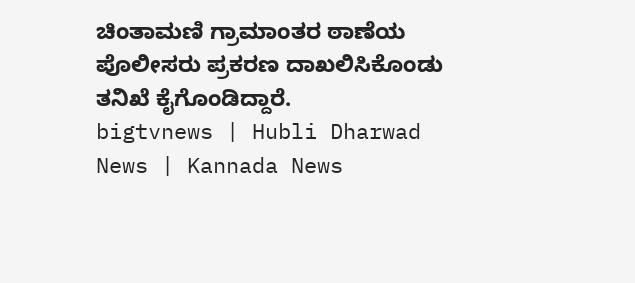ಚಿಂತಾಮಣಿ ಗ್ರಾಮಾಂತರ ಠಾಣೆಯ ಪೊಲೀಸರು ಪ್ರಕರಣ ದಾಖಲಿಸಿಕೊಂಡು ತನಿಖೆ ಕೈಗೊಂಡಿದ್ದಾರೆ.
bigtvnews | Hubli Dharwad News | Kannada News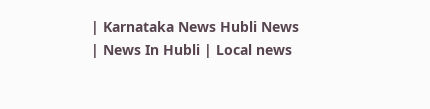| Karnataka News Hubli News | News In Hubli | Local news